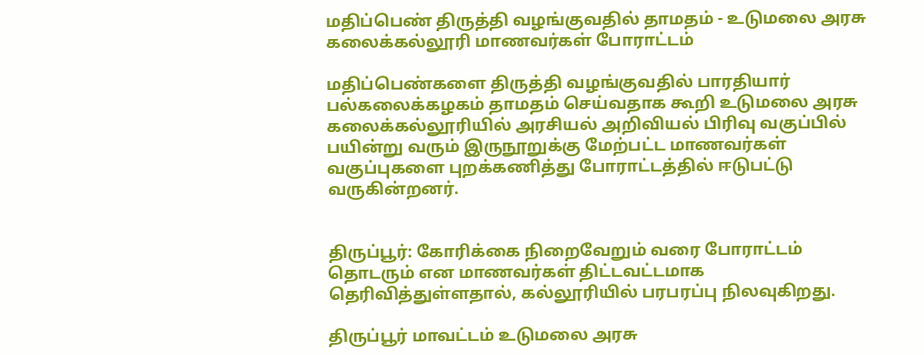மதிப்பெண் திருத்தி வழங்குவதில் தாமதம் - உடுமலை அரசு கலைக்கல்லூரி மாணவர்கள் போராட்டம்

மதிப்பெண்களை திருத்தி வழங்குவதில் பாரதியார் பல்கலைக்கழகம் தாமதம் செய்வதாக கூறி உடுமலை அரசு கலைக்கல்லூரியில் அரசியல் அறிவியல் பிரிவு வகுப்பில் பயின்று வரும் இருநூறுக்கு மேற்பட்ட மாணவர்கள் வகுப்புகளை புறக்கணித்து போராட்டத்தில் ஈடுபட்டு வருகின்றனர்.


திருப்பூர்: கோரிக்கை நிறைவேறும் வரை போராட்டம் தொடரும் என மாணவர்கள் திட்டவட்டமாக தெரிவித்துள்ளதால், கல்லூரியில் பரபரப்பு நிலவுகிறது.

திருப்பூர் மாவட்டம் உடுமலை அரசு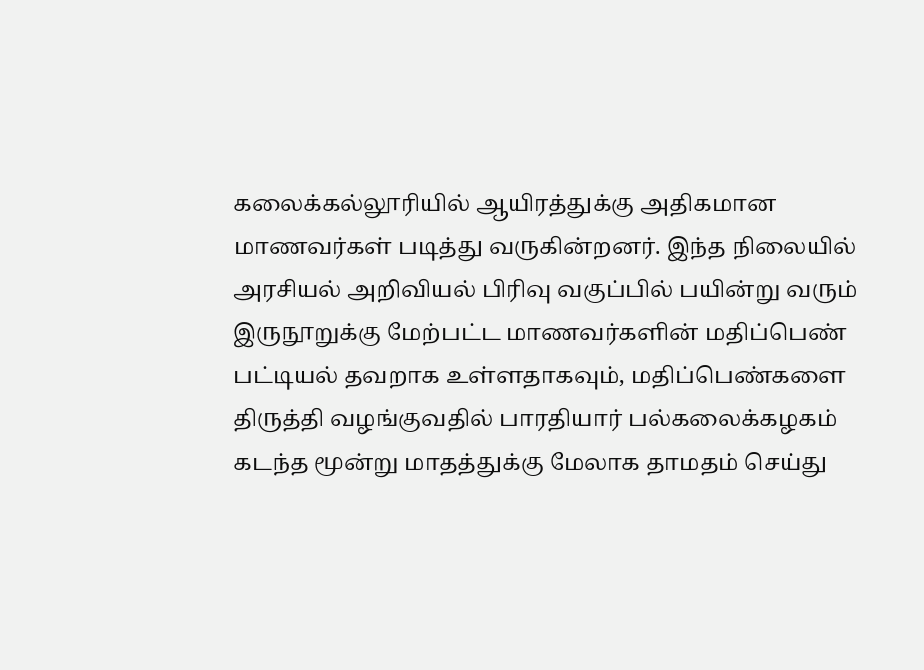கலைக்கல்லூரியில் ஆயிரத்துக்கு அதிகமான மாணவர்கள் படித்து வருகின்றனர். இந்த நிலையில் அரசியல் அறிவியல் பிரிவு வகுப்பில் பயின்று வரும் இருநூறுக்கு மேற்பட்ட மாணவர்களின் மதிப்பெண் பட்டியல் தவறாக உள்ளதாகவும், மதிப்பெண்களை திருத்தி வழங்குவதில் பாரதியார் பல்கலைக்கழகம் கடந்த மூன்று மாதத்துக்கு மேலாக தாமதம் செய்து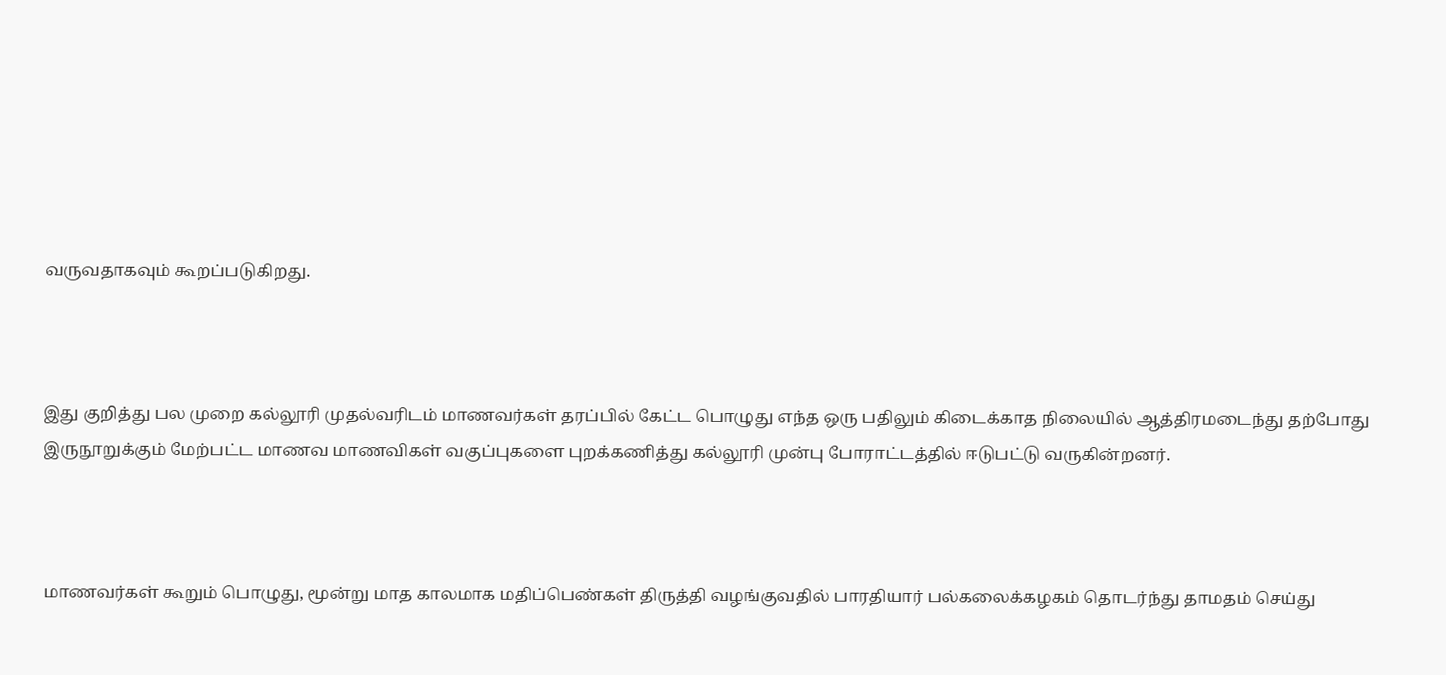வருவதாகவும் கூறப்படுகிறது.



இது குறித்து பல முறை கல்லூரி முதல்வரிடம் மாணவர்கள் தரப்பில் கேட்ட பொழுது எந்த ஒரு பதிலும் கிடைக்காத நிலையில் ஆத்திரமடைந்து தற்போது இருநூறுக்கும் மேற்பட்ட மாணவ மாணவிகள் வகுப்புகளை புறக்கணித்து கல்லூரி முன்பு போராட்டத்தில் ஈடுபட்டு வருகின்றனர்.



மாணவர்கள் கூறும் பொழுது, மூன்று மாத காலமாக மதிப்பெண்கள் திருத்தி வழங்குவதில் பாரதியார் பல்கலைக்கழகம் தொடர்ந்து தாமதம் செய்து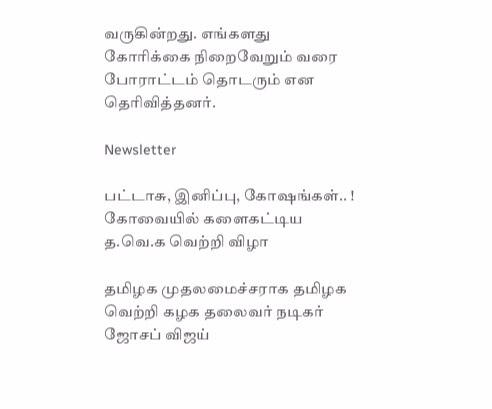வருகின்றது. எங்களது கோரிக்கை நிறைவேறும் வரை போராட்டம் தொடரும் என தெரிவித்தனர்.

Newsletter

பட்டாசு, இனிப்பு, கோஷங்கள்.. ! கோவையில் களைகட்டிய த.வெ.க வெற்றி விழா

தமிழக முதலமைச்சராக தமிழக வெற்றி கழக தலைவர் நடிகர் ஜோசப் விஜய்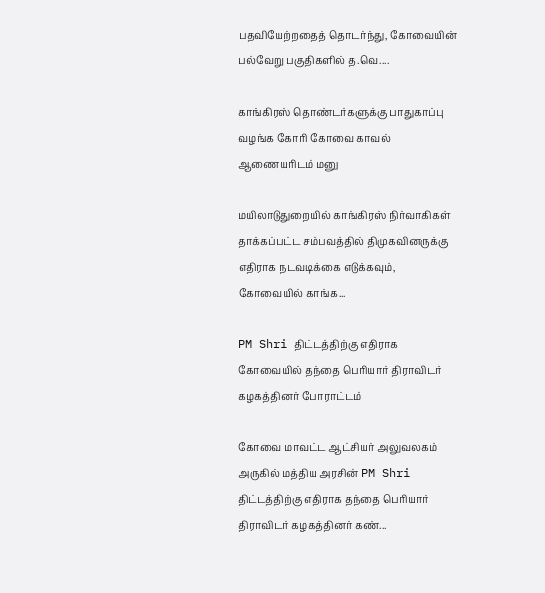பதவியேற்றதைத் தொடர்ந்து, கோவையின் பல்வேறு பகுதிகளில் த.வெ....

காங்கிரஸ் தொண்டர்களுக்கு பாதுகாப்பு வழங்க கோரி கோவை காவல் ஆணையரிடம் மனு

மயிலாடுதுறையில் காங்கிரஸ் நிர்வாகிகள் தாக்கப்பட்ட சம்பவத்தில் திமுகவினருக்கு எதிராக நடவடிக்கை எடுக்கவும், கோவையில் காங்க...

PM Shri திட்டத்திற்கு எதிராக கோவையில் தந்தை பெரியார் திராவிடர் கழகத்தினர் போராட்டம்

கோவை மாவட்ட ஆட்சியர் அலுவலகம் அருகில் மத்திய அரசின் PM Shri திட்டத்திற்கு எதிராக தந்தை பெரியார் திராவிடர் கழகத்தினர் கண்...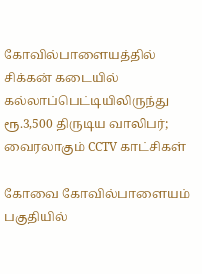கோவில்பாளையத்தில் சிக்கன் கடையில் கல்லாப்பெட்டியிலிருந்து ரூ.3,500 திருடிய வாலிபர்; வைரலாகும் CCTV காட்சிகள்

கோவை கோவில்பாளையம் பகுதியில்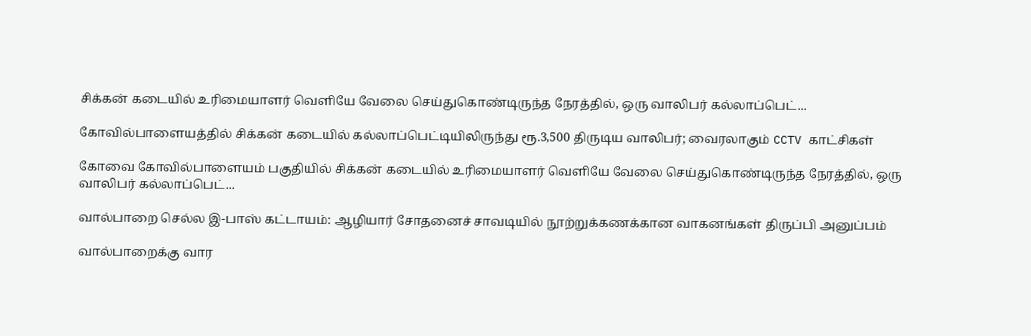சிக்கன் கடையில் உரிமையாளர் வெளியே வேலை செய்துகொண்டிருந்த நேரத்தில், ஒரு வாலிபர் கல்லாப்பெட்...

கோவில்பாளையத்தில் சிக்கன் கடையில் கல்லாப்பெட்டியிலிருந்து ரூ.3,500 திருடிய வாலிபர்; வைரலாகும் CCTV காட்சிகள்

கோவை கோவில்பாளையம் பகுதியில் சிக்கன் கடையில் உரிமையாளர் வெளியே வேலை செய்துகொண்டிருந்த நேரத்தில், ஒரு வாலிபர் கல்லாப்பெட்...

வால்பாறை செல்ல இ-பாஸ் கட்டாயம்: ஆழியார் சோதனைச் சாவடியில் நூற்றுக்கணக்கான வாகனங்கள் திருப்பி அனுப்பம்

வால்பாறைக்கு வார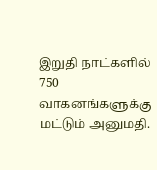இறுதி நாட்களில் 750 வாகனங்களுக்கு மட்டும் அனுமதி.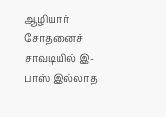ஆழியார் சோதனைச் சாவடியில் இ-பாஸ் இல்லாத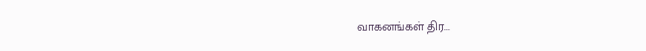வாகனங்கள் திர...